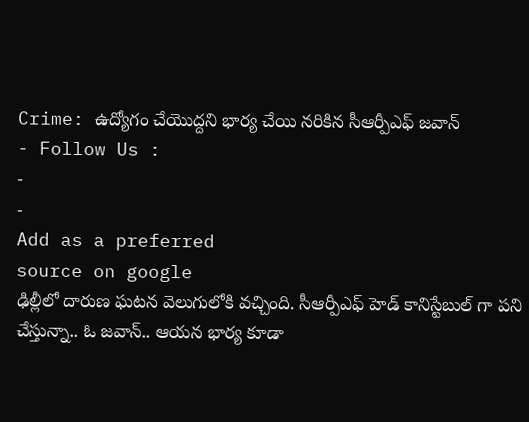Crime: ఉద్యోగం చేయొద్దని భార్య చేయి నరికిన సీఆర్పీఎఫ్ జవాన్
- Follow Us :
-
-
Add as a preferred
source on google
ఢిల్లీలో దారుణ ఘటన వెలుగులోకి వచ్చింది. సీఆర్పీఎఫ్ హెడ్ కానిస్టేబుల్ గా పని చేస్తున్నా.. ఓ జవాన్.. ఆయన భార్య కూడా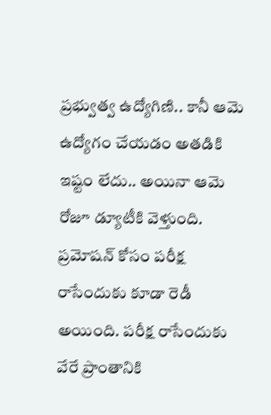ప్రభ్వుత్వ ఉద్యోగిణి.. కానీ ఆమె ఉద్యోగం చేయడం అతడికి ఇష్టం లేదు.. అయినా ఆమె రోజూ డ్యూటీకి వెళ్తుంది. ప్రమోషన్ కోసం పరీక్ష రాసేందుకు కూడా రెడీ అయింది. పరీక్ష రాసేందుకు వేరే ప్రాంతానికి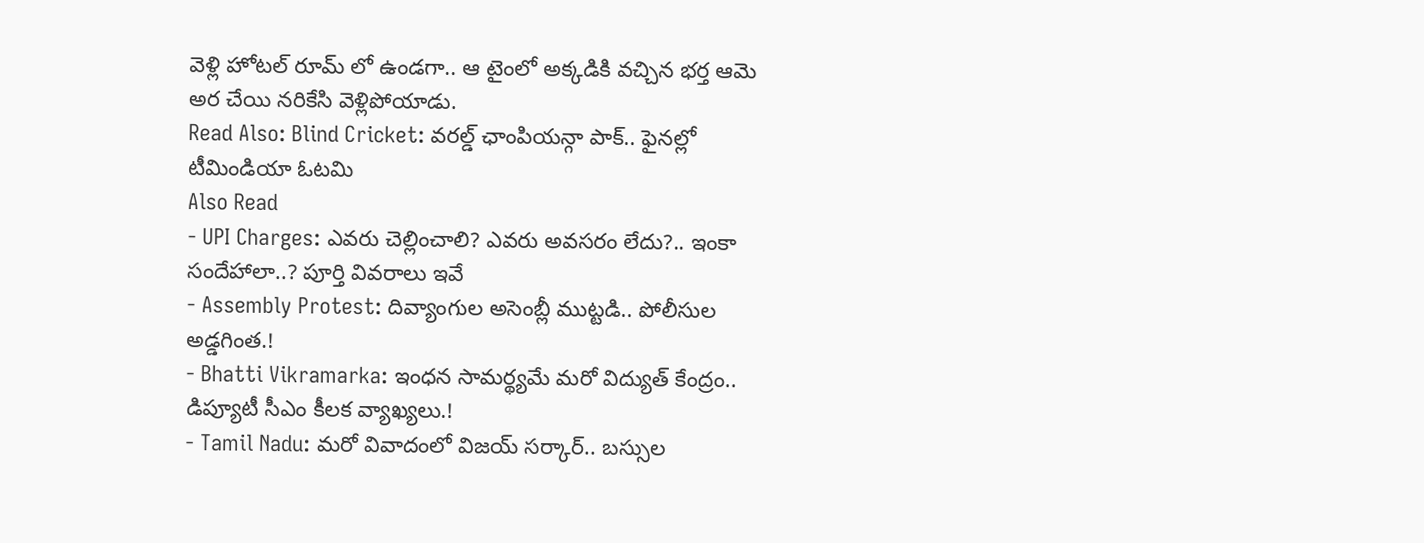వెళ్లి హోటల్ రూమ్ లో ఉండగా.. ఆ టైంలో అక్కడికి వచ్చిన భర్త ఆమె అర చేయి నరికేసి వెళ్లిపోయాడు.
Read Also: Blind Cricket: వరల్డ్ ఛాంపియన్గా పాక్.. ఫైనల్లో టీమిండియా ఓటమి
Also Read
- UPI Charges: ఎవరు చెల్లించాలి? ఎవరు అవసరం లేదు?.. ఇంకా సందేహాలా..? పూర్తి వివరాలు ఇవే
- Assembly Protest: దివ్యాంగుల అసెంబ్లీ ముట్టడి.. పోలీసుల అడ్డగింత.!
- Bhatti Vikramarka: ఇంధన సామర్థ్యమే మరో విద్యుత్ కేంద్రం.. డిప్యూటీ సీఎం కీలక వ్యాఖ్యలు.!
- Tamil Nadu: మరో వివాదంలో విజయ్ సర్కార్.. బస్సుల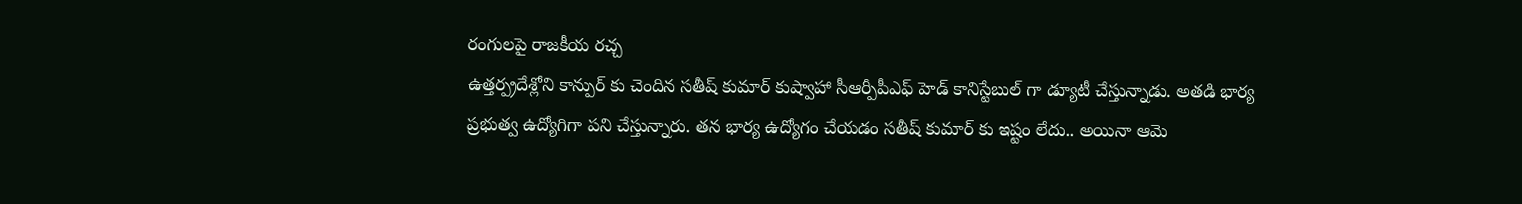రంగులపై రాజకీయ రచ్చ
ఉత్తర్ప్రదేశ్లోని కాన్పుర్ కు చెందిన సతీష్ కుమార్ కుష్వాహా సీఆర్పీపీఎఫ్ హెడ్ కానిస్టేబుల్ గా డ్యూటీ చేస్తున్నాడు. అతడి భార్య ప్రభుత్వ ఉద్యోగిగా పని చేస్తున్నారు. తన భార్య ఉద్యోగం చేయడం సతీష్ కుమార్ కు ఇష్టం లేదు.. అయినా ఆమె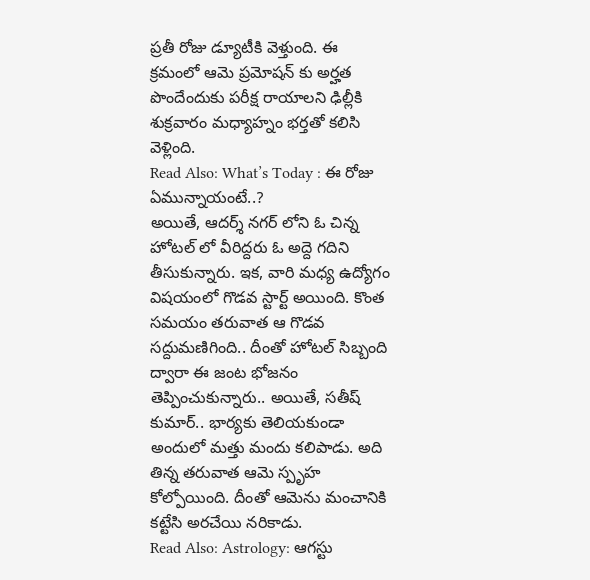ప్రతీ రోజు డ్యూటీకి వెళ్తుంది. ఈ క్రమంలో ఆమె ప్రమోషన్ కు అర్హత పొందేందుకు పరీక్ష రాయాలని ఢిల్లీకి శుక్రవారం మధ్యాహ్నం భర్తతో కలిసి వెళ్లింది.
Read Also: What’s Today : ఈ రోజు ఏమున్నాయంటే..?
అయితే, ఆదర్శ్ నగర్ లోని ఓ చిన్న హోటల్ లో వీరిద్దరు ఓ అద్దె గదిని తీసుకున్నారు. ఇక, వారి మధ్య ఉద్యోగం విషయంలో గొడవ స్టార్ట్ అయింది. కొంత సమయం తరువాత ఆ గొడవ సద్దుమణిగింది.. దీంతో హోటల్ సిబ్బంది ద్వారా ఈ జంట భోజనం తెప్పించుకున్నారు.. అయితే, సతీష్ కుమార్.. భార్యకు తెలియకుండా అందులో మత్తు మందు కలిపాడు. అది తిన్న తరువాత ఆమె స్పృహ కోల్పోయింది. దీంతో ఆమెను మంచానికి కట్టేసి అరచేయి నరికాడు.
Read Also: Astrology: ఆగస్టు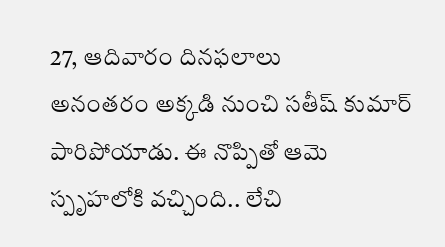27, ఆదివారం దినఫలాలు
అనంతరం అక్కడి నుంచి సతీష్ కుమార్ పారిపోయాడు. ఈ నొప్పితో ఆమె స్పృహలోకి వచ్చింది.. లేచి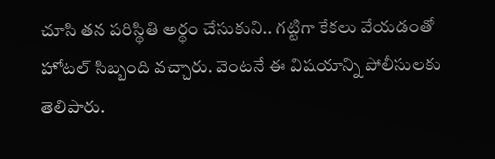చూసి తన పరిస్థితి అర్థం చేసుకుని.. గట్టిగా కేకలు వేయడంతో హోటల్ సిబ్బంది వచ్చారు. వెంటనే ఈ విషయాన్ని పోలీసులకు తెలిపారు.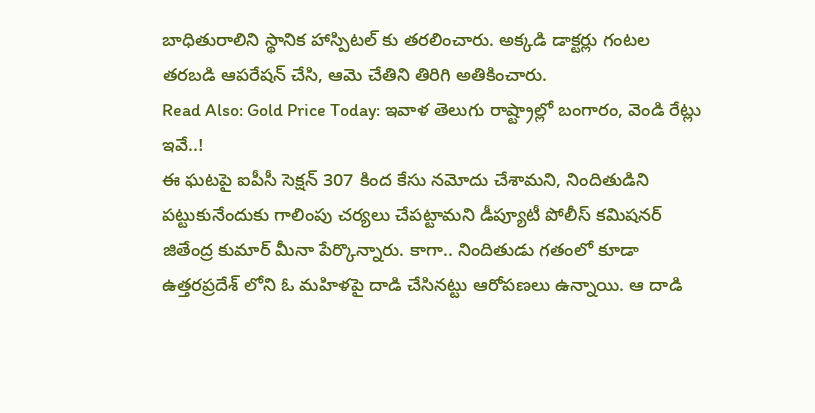బాధితురాలిని స్థానిక హాస్పిటల్ కు తరలించారు. అక్కడి డాక్టర్లు గంటల తరబడి ఆపరేషన్ చేసి, ఆమె చేతిని తిరిగి అతికించారు.
Read Also: Gold Price Today: ఇవాళ తెలుగు రాష్ట్రాల్లో బంగారం, వెండి రేట్లు ఇవే..!
ఈ ఘటపై ఐపీసీ సెక్షన్ 307 కింద కేసు నమోదు చేశామని, నిందితుడిని పట్టుకునేందుకు గాలింపు చర్యలు చేపట్టామని డీప్యూటీ పోలీస్ కమిషనర్ జితేంద్ర కుమార్ మీనా పేర్కొన్నారు. కాగా.. నిందితుడు గతంలో కూడా ఉత్తరప్రదేశ్ లోని ఓ మహిళపై దాడి చేసినట్టు ఆరోపణలు ఉన్నాయి. ఆ దాడి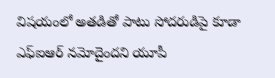విషయంలో అతడితో పాటు సోదరుడిపై కూడా ఎఫ్ఐఆర్ నమోదైందని యూపీ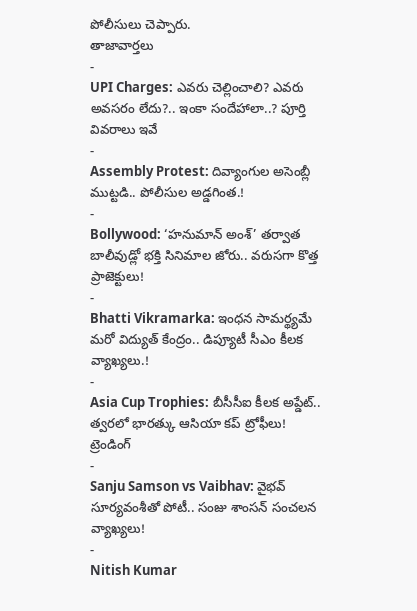పోలీసులు చెప్పారు.
తాజావార్తలు
-
UPI Charges: ఎవరు చెల్లించాలి? ఎవరు అవసరం లేదు?.. ఇంకా సందేహాలా..? పూర్తి వివరాలు ఇవే
-
Assembly Protest: దివ్యాంగుల అసెంబ్లీ ముట్టడి.. పోలీసుల అడ్డగింత.!
-
Bollywood: ‘హనుమాన్ అంశ్’ తర్వాత బాలీవుడ్లో భక్తి సినిమాల జోరు.. వరుసగా కొత్త ప్రాజెక్టులు!
-
Bhatti Vikramarka: ఇంధన సామర్థ్యమే మరో విద్యుత్ కేంద్రం.. డిప్యూటీ సీఎం కీలక వ్యాఖ్యలు.!
-
Asia Cup Trophies: బీసీసీఐ కీలక అప్డేట్.. త్వరలో భారత్కు ఆసియా కప్ ట్రోఫీలు!
ట్రెండింగ్
-
Sanju Samson vs Vaibhav: వైభవ్ సూర్యవంశీతో పోటీ.. సంజు శాంసన్ సంచలన వ్యాఖ్యలు!
-
Nitish Kumar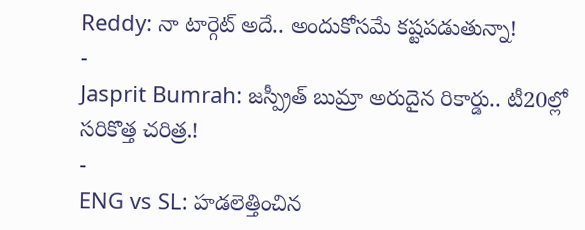Reddy: నా టార్గెట్ అదే.. అందుకోసమే కష్టపడుతున్నా!
-
Jasprit Bumrah: జస్ప్రీత్ బుమ్రా అరుదైన రికార్డు.. టీ20ల్లో సరికొత్త చరిత్ర.!
-
ENG vs SL: హడలెత్తించిన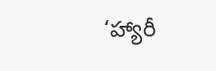‘హ్యారీ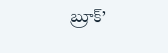బ్రూక్’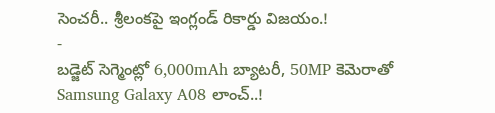సెంచరీ.. శ్రీలంకపై ఇంగ్లండ్ రికార్డు విజయం.!
-
బడ్జెట్ సెగ్మెంట్లో 6,000mAh బ్యాటరీ, 50MP కెమెరాతో Samsung Galaxy A08 లాంచ్..!